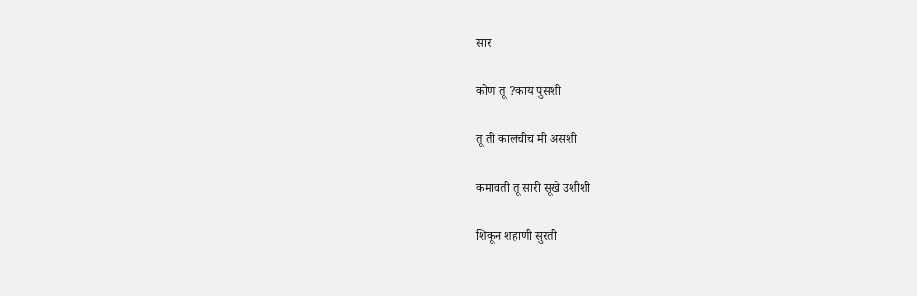सार

कोण तू ?काय पुसशी

तू ती कालचीच मी असशी

कमावती तू सारी सूखे उशीशी

शिकून शहाणी सुरती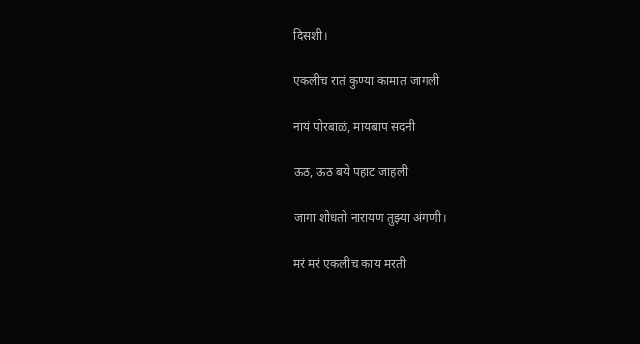दिसशी।

एकलीच रातं कुण्या कामात जागली

नायं पोरबाळं, मायबाप सदनी

ऊठ, ऊठ बये पहाट जाहली

जागा शोधतो नारायण तुझ्या अंगणी।

मरं मरं एकलीच काय मरती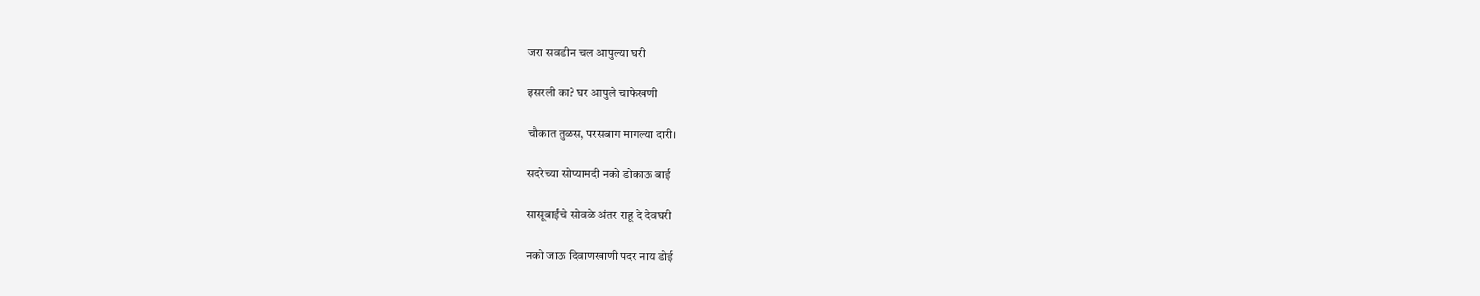जरा सवडीन चल आपुल्या घरी

इसरली का? घर आपुले चाफेखणी

चौकात तुळस, परसबाग मागल्या दारी।

सदरेच्या सोप्यामदी नको डोकाऊ बाई

सासूबाईंचे सोवळे अंतर राहू दे देवघरी

नको जाऊ दिवाणखाणी पदर नाय डोई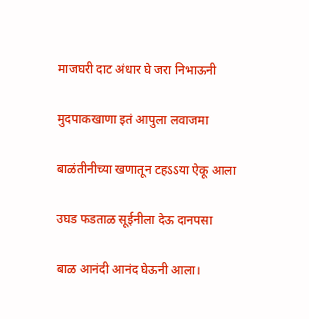माजघरी दाट अंधार घे जरा निभाऊनी

मुदपाकखाणा इतं आपुला लवाजमा

बाळंतीनीच्या खणातून टहऽऽया ऐकू आला

उघड फडताळ सूईनीला देऊ दानपसा

बाळ आनंदी आनंद घेऊनी आला।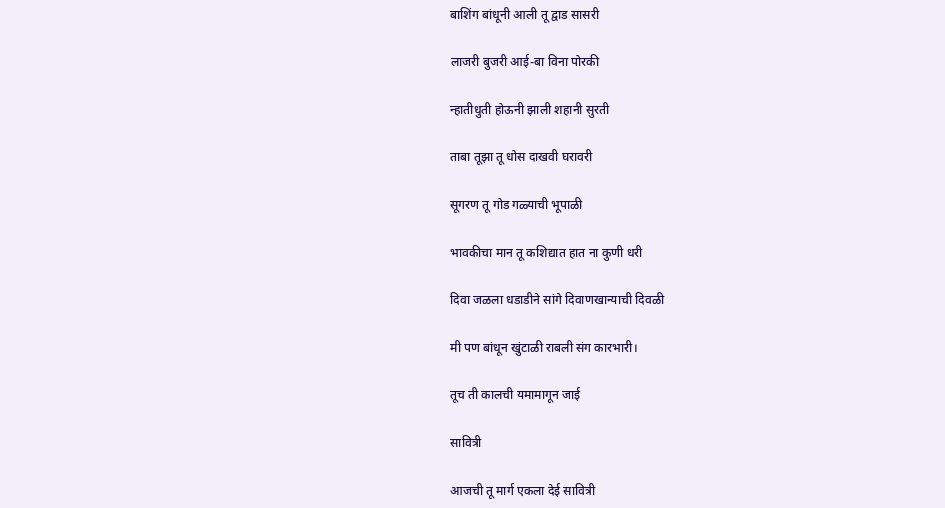बाशिंग बांधूनी आली तू द्वाड सासरी

लाजरी बुजरी आई-बा विना पोरकी

न्हातीधुती होऊनी झाली शहानी सुरती

ताबा तूझा तू धोस दाखवी घरावरी

सूगरण तू गोड गळ्याची भूपाळी

भावकीचा मान तू कशिद्यात हात ना कुणी धरी

दिवा जळला धडाडीने सांगे दिवाणखान्याची दिवळी

मी पण बांधून खुंटाळी राबली संग कारभारी।

तूच ती कालची यमामागून जाई

सावित्री

आजची तू मार्ग एकला देई सावित्री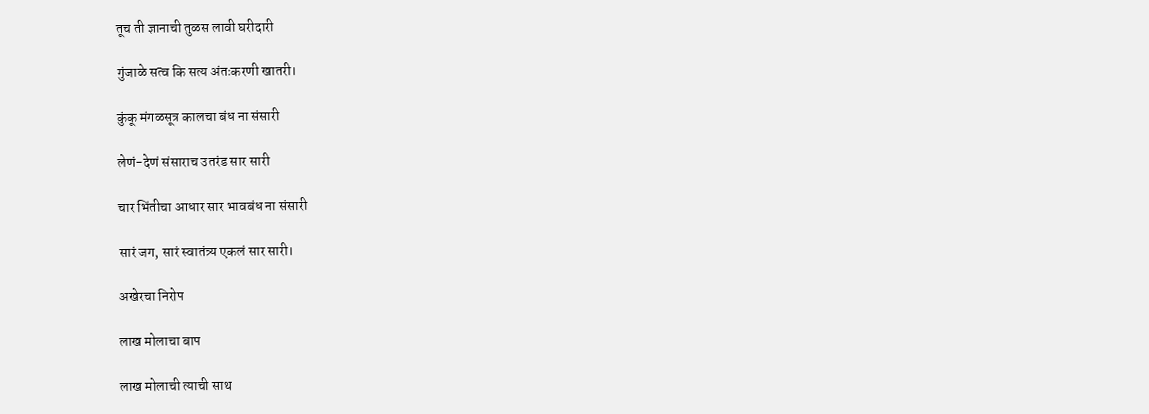तूच ती ज्ञानाची तुळस लावी घरीदारी

गुंजाळे सत्व कि सत्य अंतःकरणी खातरी।

कुंकू मंगळसूत्र कालचा बंध ना संसारी

लेणं-देणं संसाराच उतरंड सार सारी

चार भिंतीचा आधार सार भावबंध ना संसारी

सारं जग, सारं स्वातंत्र्य एकलं सार सारी।

अखेरचा निरोप

लाख मोलाचा बाप

लाख मोलाची त्याची साथ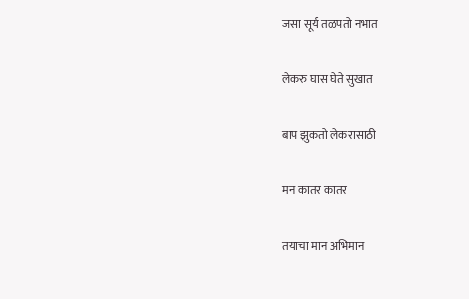जसा सूर्य तळपतो नभात

लेकरु घास घेते सुखात

बाप झुकतो लेकरासाठी

मन कातर कातर

तयाचा मान अभिमान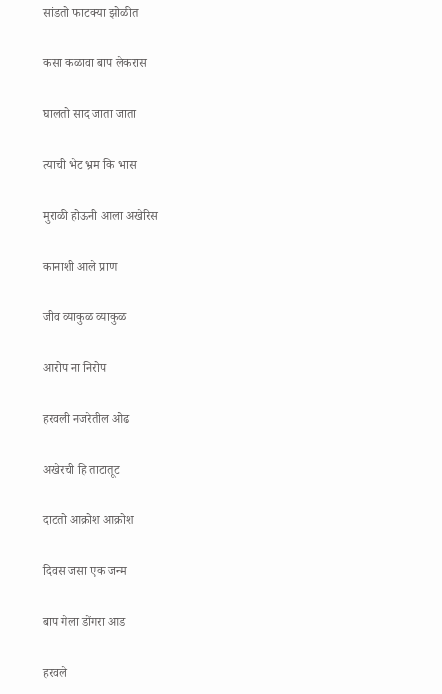सांडतो फाटक्या झोळीत

कसा कळावा बाप लेकरास

घालतो साद जाता जाता

त्याची भेट भ्रम कि भास

मुराळी होऊनी आला अखेरिस

कानाशी आले प्राण

जीव व्याकुळ व्याकुळ

आरोप ना निरोप

हरवली नजरेतील ओढ

अखेरची हि ताटातूट

दाटतो आक्रोश आक्रोश

दिवस जसा एक जन्म

बाप गेला डोंगरा आड

हरवले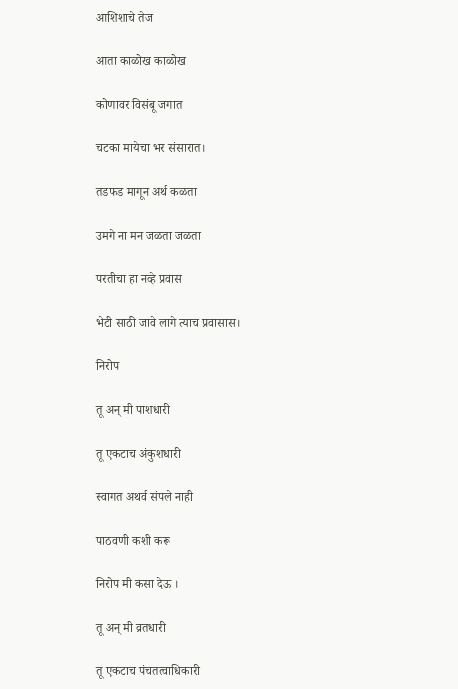आशिशाचे तेज

आता काळोख काळोख

कोणावर विसंबू जगात

चटका मायेचा भर संसारात।

तडफड मागून अर्थ कळता

उमगे ना मन जळता जळता

परतीचा हा नव्हे प्रवास

भेटी साठी जावे लागे त्याच प्रवासास।

निरोप

तू अन् मी पाशधारी

तू एकटाच अंकुशधारी

स्वागत अथर्व संपले नाही

पाठवणी कशी करू

निरोप मी कसा देऊ ।

तू अन् मी व्रतधारी

तू एकटाच पंचतत्वाधिकारी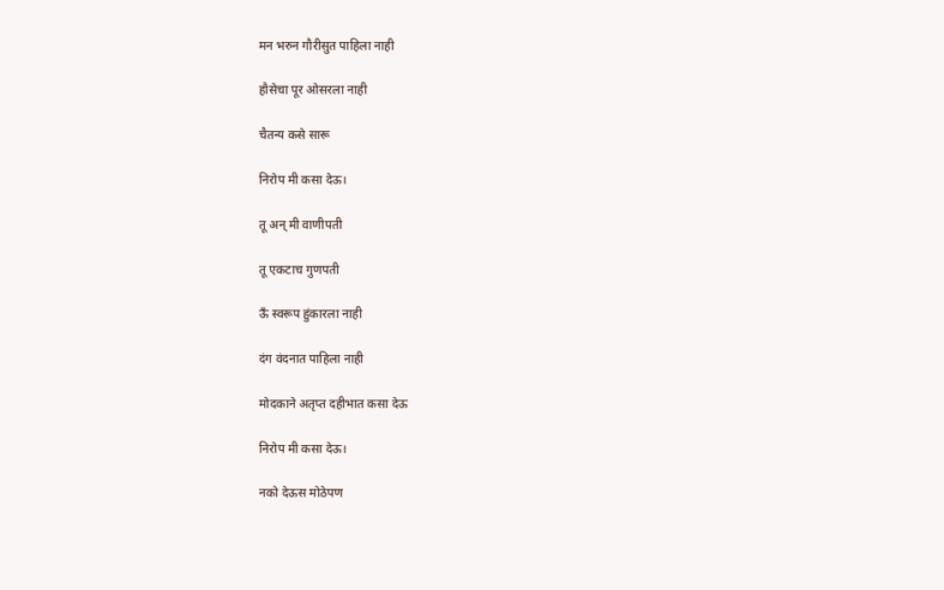मन भरुन गौरीसुत पाहिला नाही

हौसेचा पूर ओसरला नाही

चैतन्य कसे सारू

निरोप मी कसा देऊ।

तू अन् मी वाणीपती

तू एकटाच गुणपती

ऊॅं स्वरूप हुंकारला नाही

दंग वंदनात पाहिला नाही

मोदकाने अतृप्त दहीभात कसा देऊ

निरोप मी कसा देऊ।

नको देऊस मोठेपण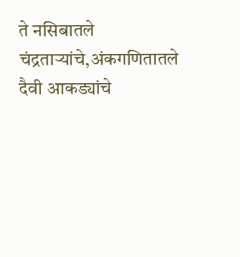ते नसिबातले चंद्रताऱ्यांचे,अंकगणितातले दैवी आकड्यांचे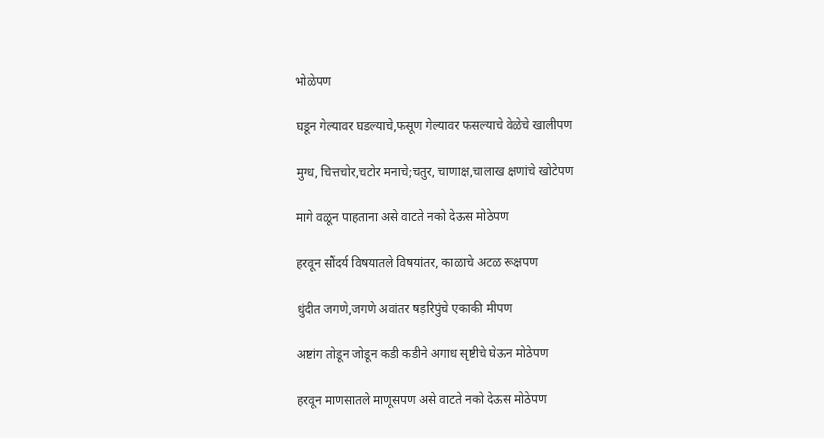भोळेपण

घडून गेल्यावर घडल्याचे,फसूण गेल्यावर फसल्याचे वेळेचे खालीपण

मुग्ध, चित्तचोर,चटोर मनाचे;चतुर, चाणाक्ष,चालाख क्षणांचे खोटेपण

मागे वळून पाहताना असे वाटते नको देऊस मोठेपण

हरवून सौंदर्य विषयातले विषयांतर, काळाचे अटळ रूक्षपण

धुंदीत जगणे,जगणे अवांतर षड़रिपुंचे एकाकी मीपण

अष्टांग तोडून जोडून कडी कडीने अगाध सृष्टीचे घेऊन मोठेपण

हरवून माणसातले माणूसपण असे वाटते नको देऊस मोठेपण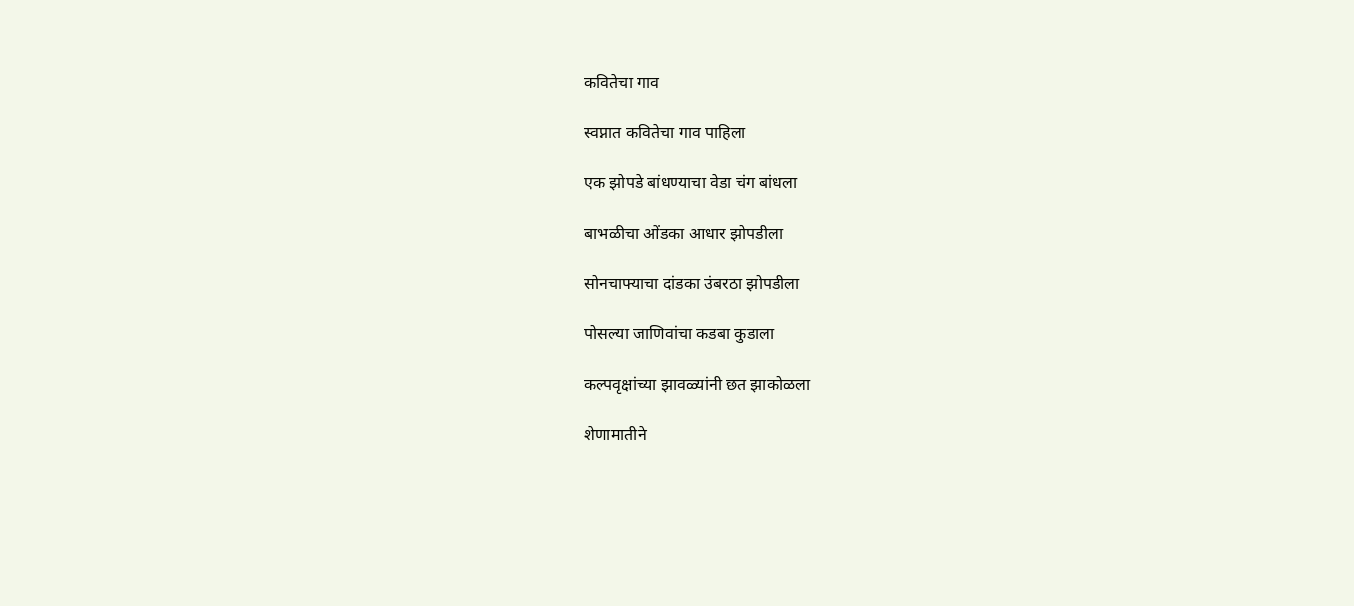कवितेचा गाव

स्वप्नात कवितेचा गाव पाहिला

एक झोपडे बांधण्याचा वेडा चंग बांधला

बाभळीचा ओंडका आधार झोपडीला

सोनचाफ्याचा दांडका उंबरठा झोपडीला

पोसल्या जाणिवांचा कडबा कुडाला

कल्पवृक्षांच्या झावळ्यांनी छत झाकोळला

शेणामातीने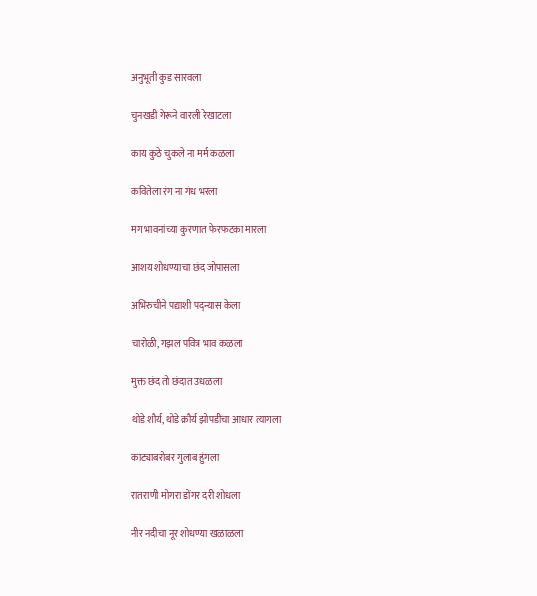अनुभूती कुड सारवला

चुनखडी गेरूने वारली रेखाटला

काय कुठे चुकले ना मर्म कळला

कवितेला रंग ना गंध भरला

मग भावनांच्या कुरणात फेरफटका मारला

आशय शोधण्याचा छंद जोपासला

अभिरुचीने पद्याशी पद्न्यास केला

चारोळी, गझल पवित्र भाव कळला

मुक्त छंद तो छंदात उधळला

थोडे शौर्य, थोडे क्रौर्य झोपडीचा आधार त्यागला

काट्याबरोबर गुलाब हुंगला

रातराणी मोगरा डोंगर दरी शोधला

नीर नदीचा नूर शोधण्या खळाळला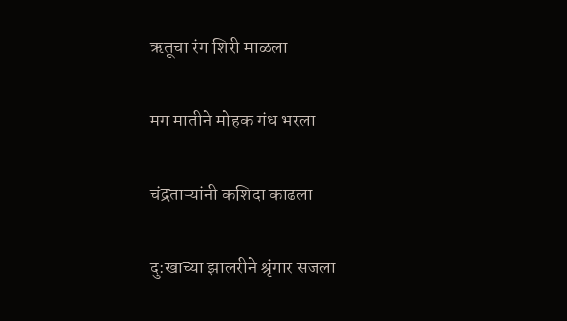ऋतूचा रंग शिरी माळला

मग मातीने मोहक गंध भरला

चंद्रताऱ्यांनी कशिदा काढला

दु:खाच्या झालरीने श्रृंगार सजला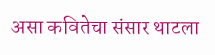असा कवितेचा संसार थाटला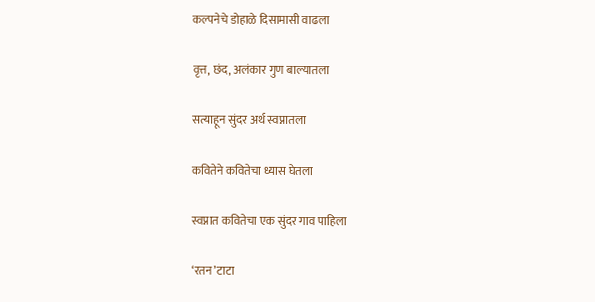कल्पनेचे डोहाळे दिसामासी वाढला

वृत्त, छंद, अलंकार गुण बाल्यातला

सत्याहून सुंदर अर्थ स्वप्नातला

कवितेने कवितेचा ध्यास घेतला

स्वप्नात कवितेचा एक सुंदर गाव पाहिला

‘रतन’टाटा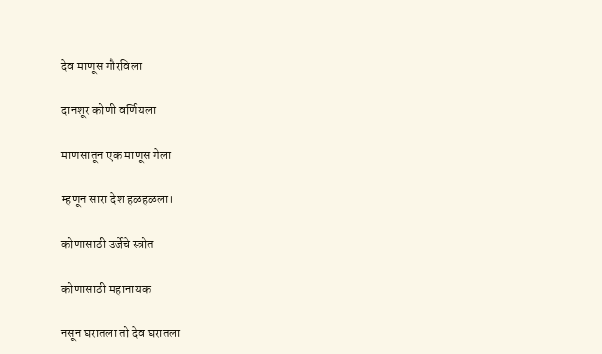देव माणूस गौरविला

दानशूर कोणी वर्णियला

माणसातून एक माणूस गेला

म्हणून सारा देश हळहळला।

कोणासाठी उर्जेचे स्त्रोत

कोणासाठी महानायक

नसून घरातला तो देव घरातला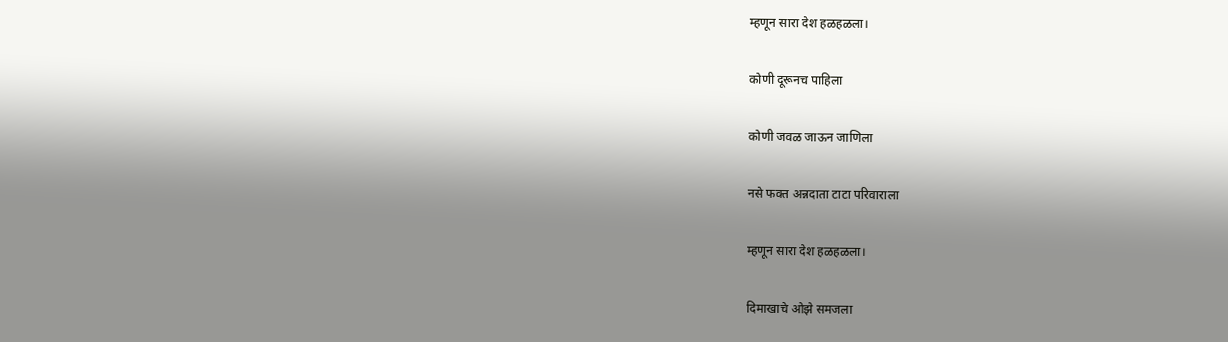म्हणून सारा देश हळहळला।

कोणी दूरूनच पाहिला

कोणी जवळ जाऊन जाणिला

नसे फक्त अन्नदाता टाटा परिवाराला

म्हणून सारा देश हळहळला।

दिमाखाचे ओझे समजला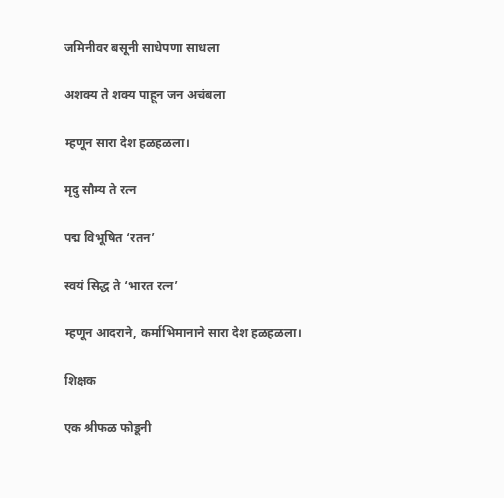जमिनीवर बसूनी साधेपणा साधला

अशक्य ते शक्य पाहून जन अचंबला

म्हणून सारा देश हळहळला।

मृदु सौम्य ते रत्न

पद्म विभूषित ‘रतन’

स्वयं सिद्ध ते ‘भारत रत्न’

म्हणून आदराने, कर्माभिमानाने सारा देश हळहळला।

शिक्षक

एक श्रीफळ फोडूनी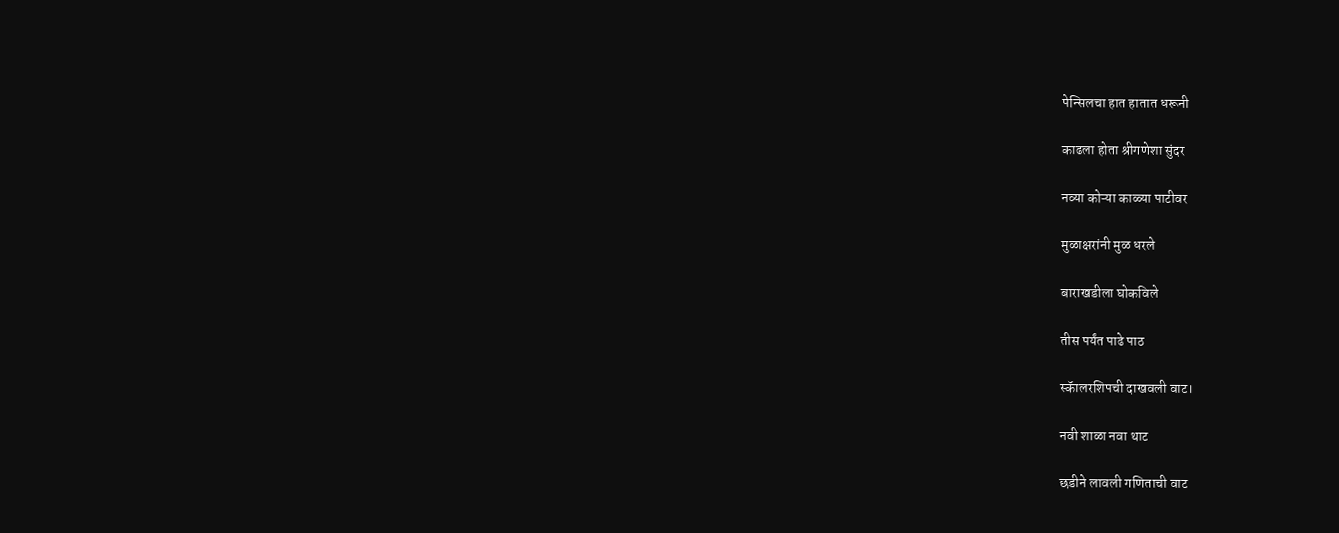पेन्सिलचा हात हातात धरूनी

काढला होता श्रीगणेशा सुंदर

नव्या कोऱ्या काळ्या पाटीवर

मुळाक्षरांनी मुळ धरले

बाराखडीला घोकविले

तीस पर्यंत पाढे पाठ

स्कॅालरशिपची दाखवली वाट।

नवी शाळा नवा थाट

छडीने लावली गणिताची वाट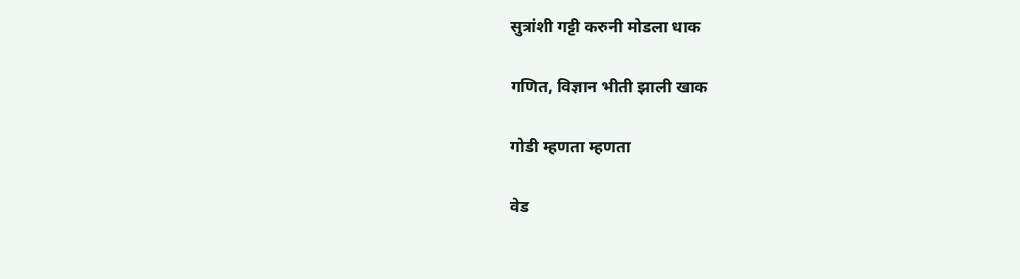सुत्रांशी गट्टी करुनी मोडला धाक

गणित, विज्ञान भीती झाली खाक

गोडी म्हणता म्हणता

वेड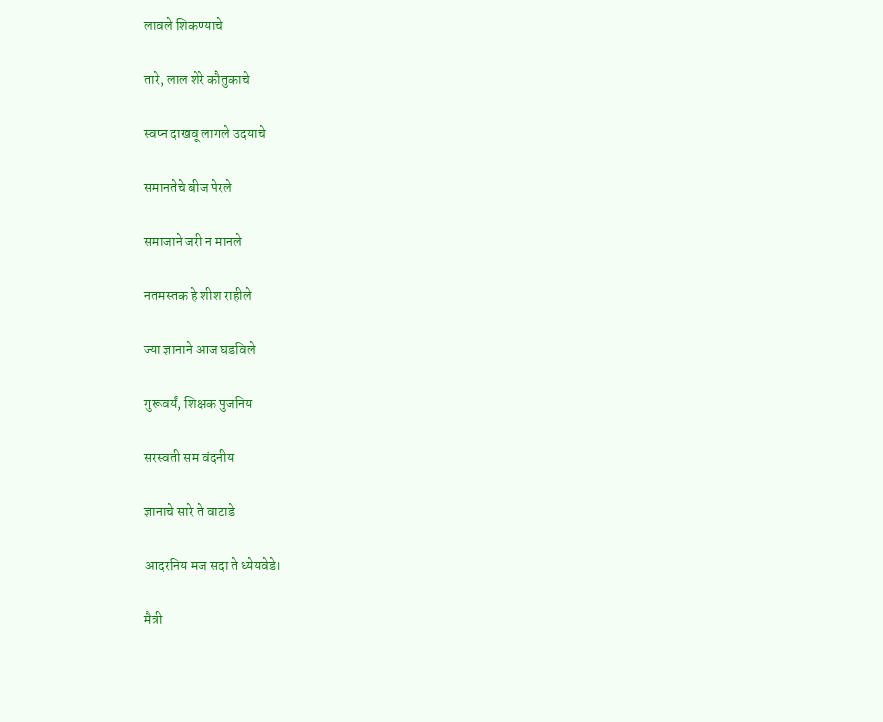लावले शिकण्याचे

तारे, लाल शेरे कौतुकाचे

स्वप्न दाखवू लागले उदयाचे

समानतेचे बीज पेरले

समाजाने जरी न मानले

नतमस्तक हे शीश राहीले

ज्या ज्ञानाने आज घडविले

गुरूवर्यं, शिक्षक पुजनिय

सरस्वती सम वंदनीय

ज्ञानाचे सारे ते वाटाडे

आदरनिय मज सदा ते ध्येयवेडे।

मैत्री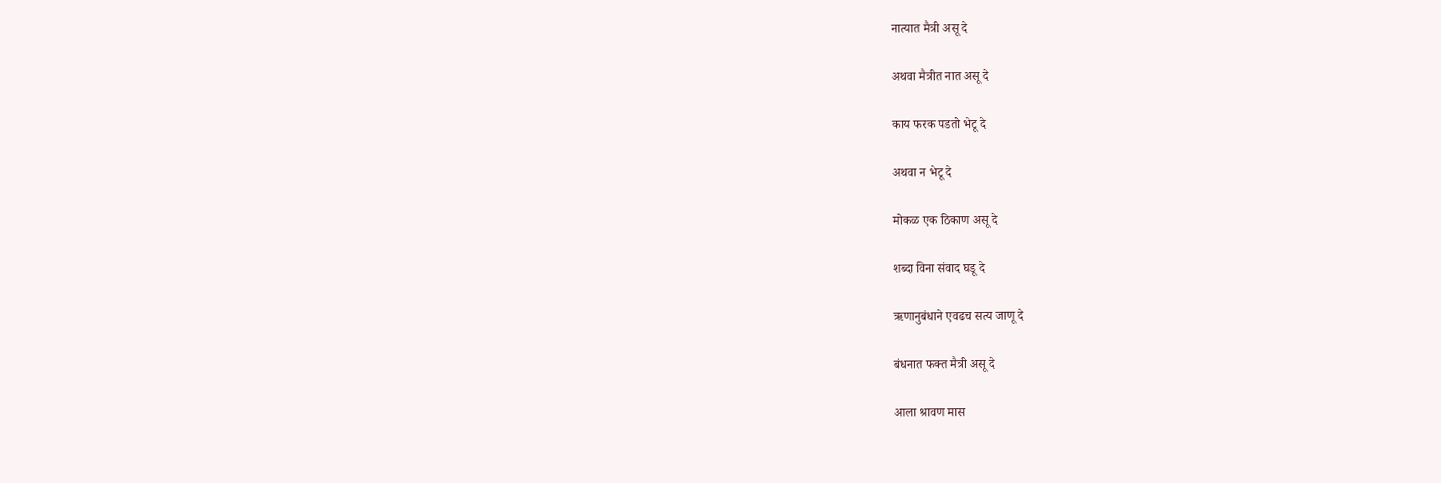नात्यात मैत्री असू दे

अथवा मैत्रीत नात असू दे

काय फरक पडतो भेटू दे

अथवा न भेटू दे

मोकळ एक ठिकाण असू दे

शब्दा विना संवाद घडू दे

ऋणानुबंधाने एवढच सत्य जाणू दे

बंधनात फक्त मैत्री असू दे

आला श्रावण मास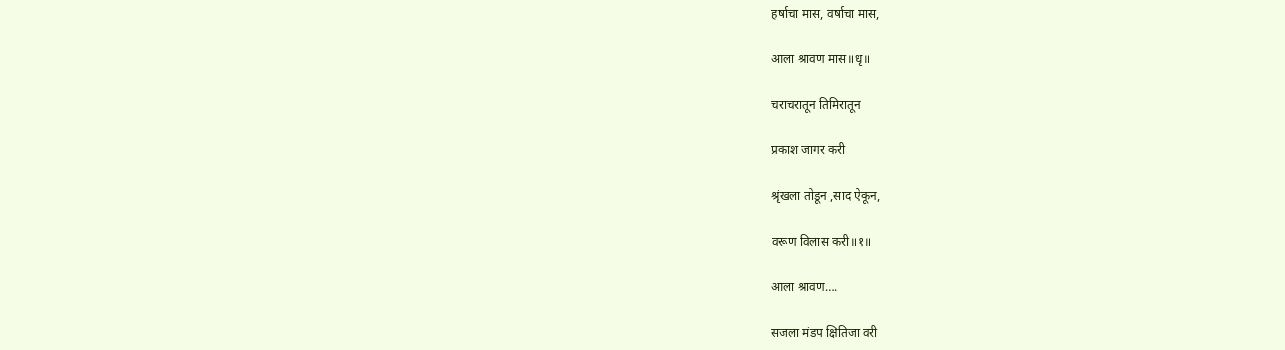हर्षाचा मास, वर्षाचा मास,

आला श्रावण मास॥धृ॥

चराचरातून तिमिरातून

प्रकाश जागर करी

श्रृंखला तोडून ,साद ऐकून,

वरूण विलास करी॥१॥

आला श्रावण….

सजला मंडप क्षितिजा वरी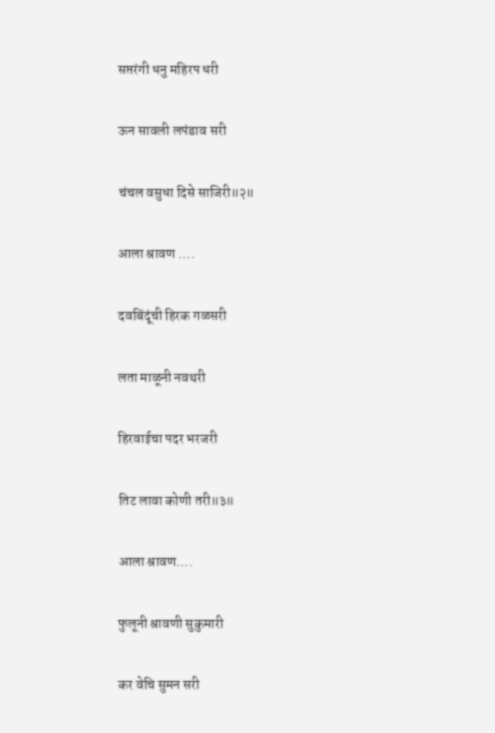सप्तरंगी धनु महिरप धरी

ऊन सावली लपंडाव सरी

चंचल वसुधा दिसे साजिरी॥२॥

आला श्रावण ….

दवबिंदूंची हिरक गळसरी

लता माळूनी नवथरी

हिरवाईचा पदर भरजरी

तिट लावा कोणी तरी॥३॥

आला श्रावण….

फुलूनी श्रावणी सुकुमारी

कर वेचि सुमन सरी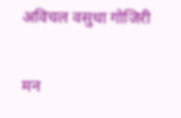अविचल वसुधा गोजिरी

मन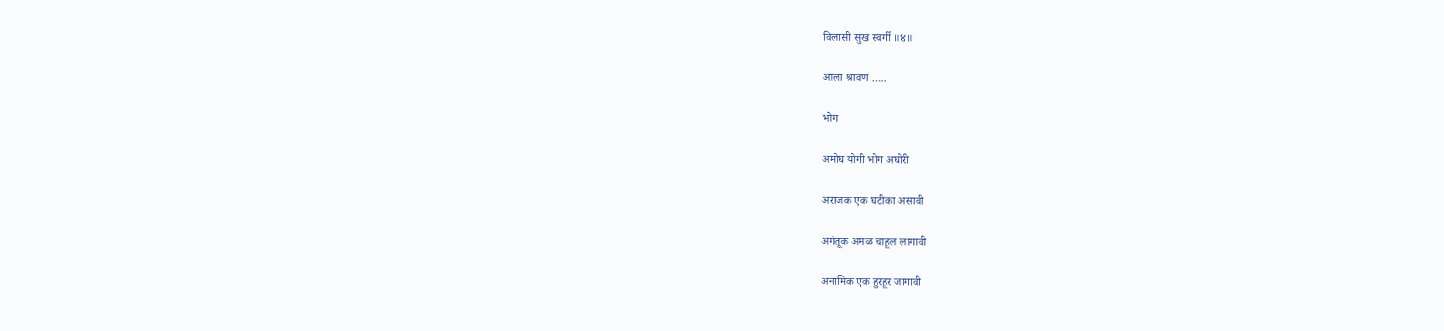विलासी सुख स्वर्गी ॥४॥

आला श्रावण …..

भोग

अमोघ योगी भोग अघोरी

अराजक एक घटीका असावी

अगंतूक अमळ चाहूल लागावी

अनामिक एक हुरहूर जागावी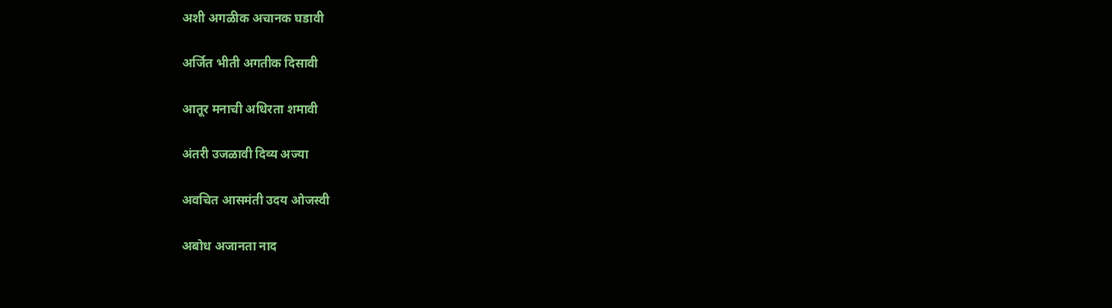अशी अगळीक अचानक घडावी

अर्जित भीती अगतीक दिसावी

आतूर मनाची अधिरता शमावी

अंतरी उजळावी दिव्य अज्या

अवचित आसमंती उदय ओजस्वी

अबोध अजानता नाद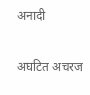अनादी

अघटित अचरज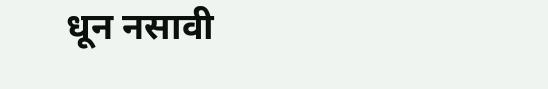धून नसावी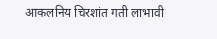आकलनिय चिरशांत गती लाभावी